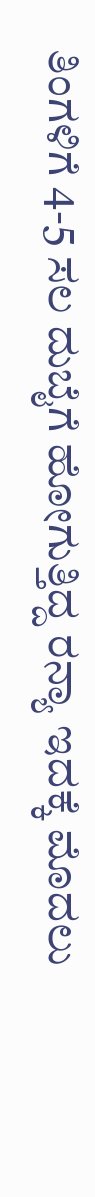ತಿಂಗಳಿಗೆ 4-5 ಸಲ ದುಬೈಗೆ ಹೋಗುತ್ತಿದ್ದ ರನ್ಯಾ ಇದಕ್ಕೆ ಮೊದಲು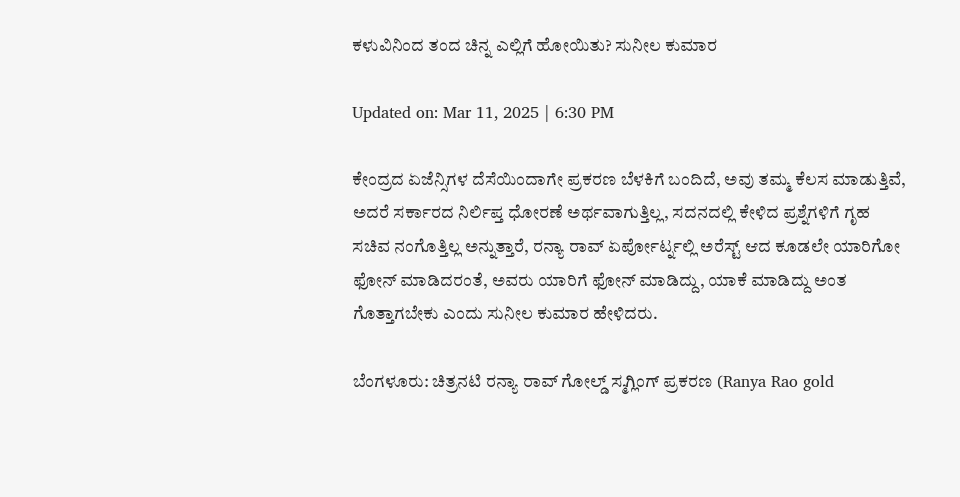ಕಳುವಿನಿಂದ ತಂದ ಚಿನ್ನ ಎಲ್ಲಿಗೆ ಹೋಯಿತು? ಸುನೀಲ ಕುಮಾರ

Updated on: Mar 11, 2025 | 6:30 PM

ಕೇಂದ್ರದ ಏಜೆನ್ಸಿಗಳ ದೆಸೆಯಿಂದಾಗೇ ಪ್ರಕರಣ ಬೆಳಕಿಗೆ ಬಂದಿದೆ, ಅವು ತಮ್ಮ ಕೆಲಸ ಮಾಡುತ್ತಿವೆ, ಅದರೆ ಸರ್ಕಾರದ ನಿರ್ಲಿಪ್ತ ಧೋರಣೆ ಅರ್ಥವಾಗುತ್ತಿಲ್ಲ, ಸದನದಲ್ಲಿ ಕೇಳಿದ ಪ್ರಶ್ನೆಗಳಿಗೆ ಗೃಹ ಸಚಿವ ನಂಗೊತ್ತಿಲ್ಲ ಅನ್ನುತ್ತಾರೆ, ರನ್ಯಾ ರಾವ್ ಏರ್ಪೋರ್ಟ್ನಲ್ಲಿ ಅರೆಸ್ಟ್ ಆದ ಕೂಡಲೇ ಯಾರಿಗೋ ಫೋನ್ ಮಾಡಿದರಂತೆ, ಅವರು ಯಾರಿಗೆ ಫೋನ್ ಮಾಡಿದ್ದು, ಯಾಕೆ ಮಾಡಿದ್ದು ಅಂತ ಗೊತ್ತಾಗಬೇಕು ಎಂದು ಸುನೀಲ ಕುಮಾರ ಹೇಳಿದರು.

ಬೆಂಗಳೂರು: ಚಿತ್ರನಟಿ ರನ್ಯಾ ರಾವ್ ಗೋಲ್ಡ್ ಸ್ಮಗ್ಲಿಂಗ್ ಪ್ರಕರಣ (Ranya Rao gold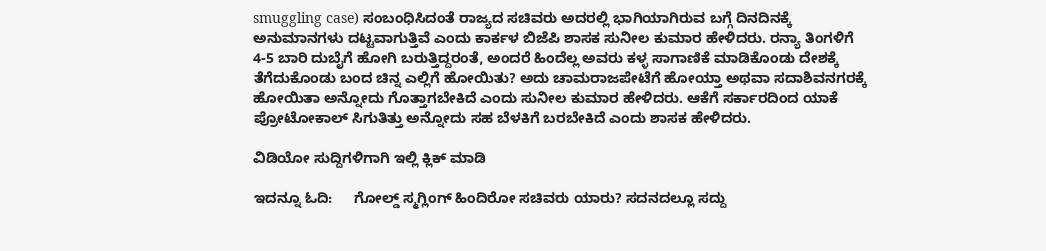smuggling case) ಸಂಬಂಧಿಸಿದಂತೆ ರಾಜ್ಯದ ಸಚಿವರು ಅದರಲ್ಲಿ ಭಾಗಿಯಾಗಿರುವ ಬಗ್ಗೆ ದಿನದಿನಕ್ಕೆ ಅನುಮಾನಗಳು ದಟ್ಟವಾಗುತ್ತಿವೆ ಎಂದು ಕಾರ್ಕಳ ಬಿಜೆಪಿ ಶಾಸಕ ಸುನೀಲ ಕುಮಾರ ಹೇಳಿದರು. ರನ್ಯಾ ತಿಂಗಳಿಗೆ 4-5 ಬಾರಿ ದುಬೈಗೆ ಹೋಗಿ ಬರುತ್ತಿದ್ದರಂತೆ, ಅಂದರೆ ಹಿಂದೆಲ್ಲ ಅವರು ಕಳ್ಳ ಸಾಗಾಣಿಕೆ ಮಾಡಿಕೊಂಡು ದೇಶಕ್ಕೆ ತೆಗೆದುಕೊಂಡು ಬಂದ ಚಿನ್ನ ಎಲ್ಲಿಗೆ ಹೋಯಿತು? ಅದು ಚಾಮರಾಜಪೇಟೆಗೆ ಹೋಯ್ತಾ ಅಥವಾ ಸದಾಶಿವನಗರಕ್ಕೆ ಹೋಯಿತಾ ಅನ್ನೋದು ಗೊತ್ತಾಗಬೇಕಿದೆ ಎಂದು ಸುನೀಲ ಕುಮಾರ ಹೇಳಿದರು. ಆಕೆಗೆ ಸರ್ಕಾರದಿಂದ ಯಾಕೆ ಪ್ರೋಟೋಕಾಲ್ ಸಿಗುತಿತ್ತು ಅನ್ನೋದು ಸಹ ಬೆಳಕಿಗೆ ಬರಬೇಕಿದೆ ಎಂದು ಶಾಸಕ ಹೇಳಿದರು.

ವಿಡಿಯೋ ಸುದ್ದಿಗಳಿಗಾಗಿ ಇಲ್ಲಿ ಕ್ಲಿಕ್ ಮಾಡಿ

ಇದನ್ನೂ ಓದಿ:     ಗೋಲ್ಡ್ ಸ್ಮಗ್ಲಿಂಗ್ ಹಿಂದಿರೋ ಸಚಿವರು ಯಾರು? ಸದನದಲ್ಲೂ ಸದ್ದು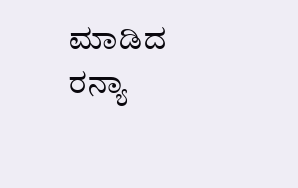ಮಾಡಿದ ರನ್ಯಾ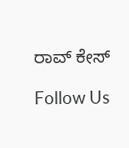ರಾವ್ ಕೇಸ್

Follow Us